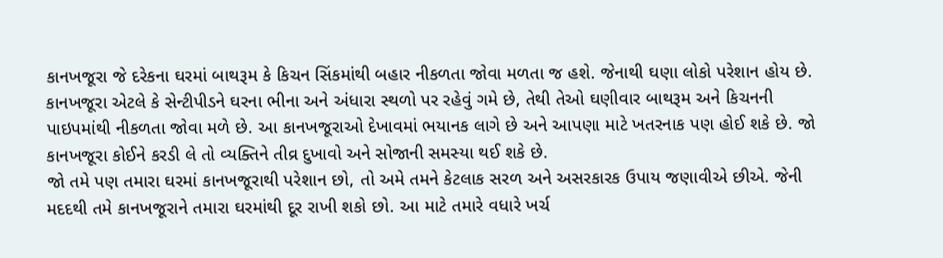કાનખજૂરા જે દરેકના ઘરમાં બાથરૂમ કે કિચન સિંકમાંથી બહાર નીકળતા જોવા મળતા જ હશે. જેનાથી ઘણા લોકો પરેશાન હોય છે. કાનખજૂરા એટલે કે સેન્ટીપીડને ઘરના ભીના અને અંધારા સ્થળો પર રહેવું ગમે છે, તેથી તેઓ ઘણીવાર બાથરૂમ અને કિચનની પાઇપમાંથી નીકળતા જોવા મળે છે. આ કાનખજૂરાઓ દેખાવમાં ભયાનક લાગે છે અને આપણા માટે ખતરનાક પણ હોઈ શકે છે. જો કાનખજૂરા કોઈને કરડી લે તો વ્યક્તિને તીવ્ર દુખાવો અને સોજાની સમસ્યા થઈ શકે છે.
જો તમે પણ તમારા ઘરમાં કાનખજૂરાથી પરેશાન છો, તો અમે તમને કેટલાક સરળ અને અસરકારક ઉપાય જણાવીએ છીએ. જેની મદદથી તમે કાનખજૂરાને તમારા ઘરમાંથી દૂર રાખી શકો છો. આ માટે તમારે વધારે ખર્ચ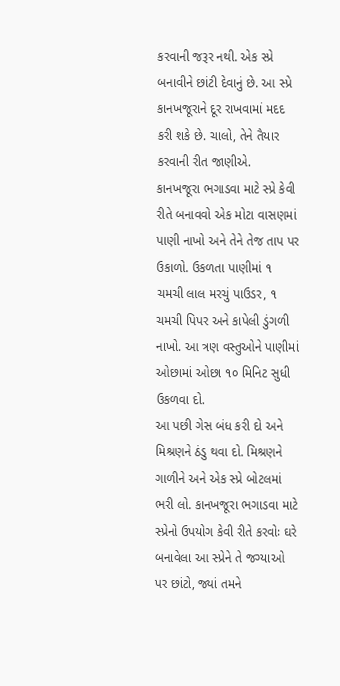કરવાની જરૂર નથી. એક સ્પ્રે બનાવીને છાંટી દેવાનું છે. આ સ્પ્રે કાનખજૂરાને દૂર રાખવામાં મદદ કરી શકે છે. ચાલો, તેને તૈયાર કરવાની રીત જાણીએ.
કાનખજૂરા ભગાડવા માટે સ્પ્રે કેવી રીતે બનાવવો એક મોટા વાસણમાં પાણી નાખો અને તેને તેજ તાપ પર ઉકાળો. ઉકળતા પાણીમાં ૧ ચમચી લાલ મરચું પાઉડર, ૧ ચમચી પિપર અને કાપેલી ડુંગળી નાખો. આ ત્રણ વસ્તુઓને પાણીમાં ઓછામાં ઓછા ૧૦ મિનિટ સુધી ઉકળવા દો.
આ પછી ગેસ બંધ કરી દો અને મિશ્રણને ઠંડુ થવા દો. મિશ્રણને ગાળીને અને એક સ્પ્રે બોટલમાં ભરી લો. કાનખજૂરા ભગાડવા માટે સ્પ્રેનો ઉપયોગ કેવી રીતે કરવોઃ ઘરે બનાવેલા આ સ્પ્રેને તે જગ્યાઓ પર છાંટો, જ્યાં તમને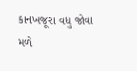કાનખજૂરા વધુ જોવા મળે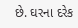છે. ઘરના દરેક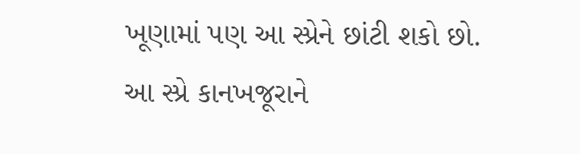ખૂણામાં પણ આ સ્પ્રેને છાંટી શકો છો. આ સ્પ્રે કાનખજૂરાને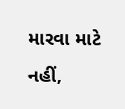મારવા માટે નહીં,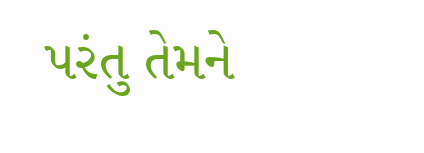પરંતુ તેમને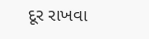દૂર રાખવા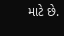માટે છે.